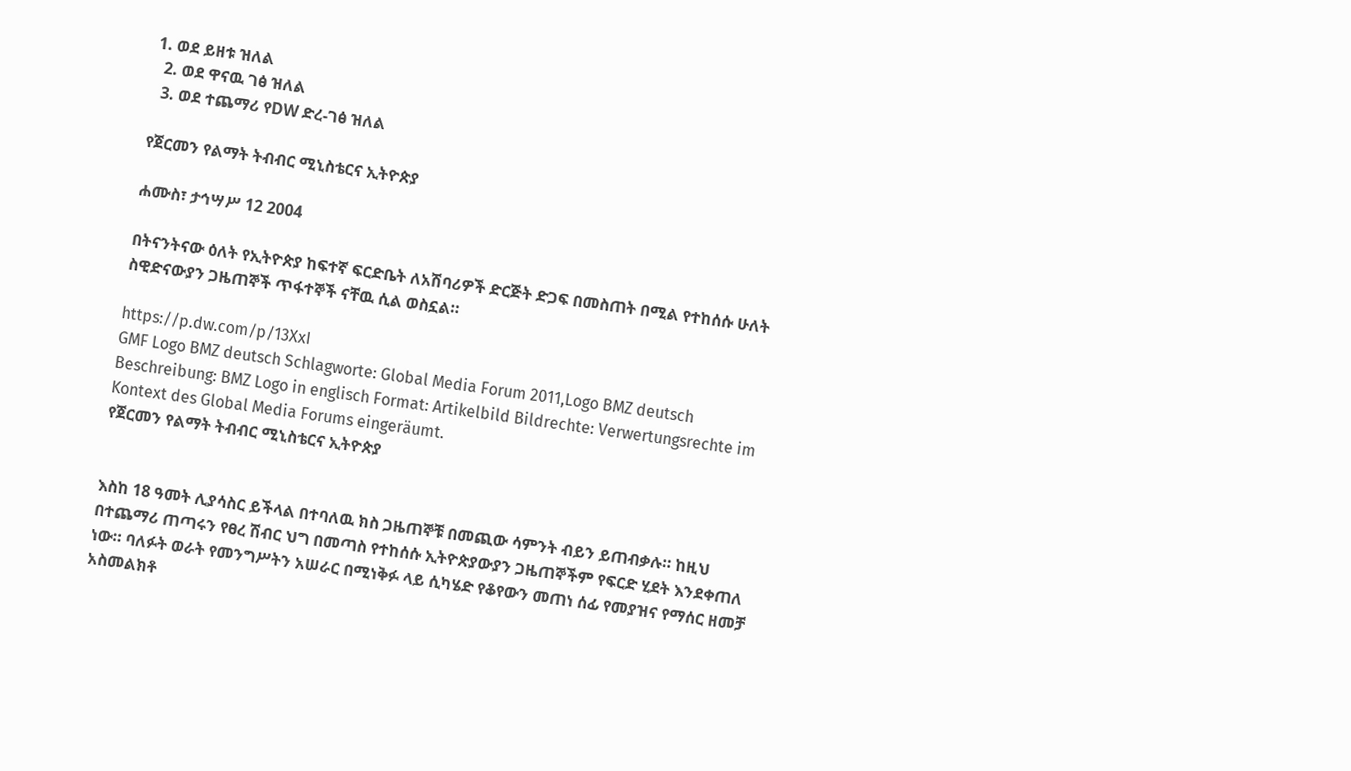1. ወደ ይዘቱ ዝለል
  2. ወደ ዋናዉ ገፅ ዝለል
  3. ወደ ተጨማሪ የDW ድረ-ገፅ ዝለል

የጀርመን የልማት ትብብር ሚኒስቴርና ኢትዮጵያ

ሐሙስ፣ ታኅሣሥ 12 2004

በትናንትናው ዕለት የኢትዮጵያ ከፍተኛ ፍርድቤት ለአሽባሪዎች ድርጅት ድጋፍ በመስጠት በሚል የተከሰሱ ሁለት ስዊድናውያን ጋዜጠኞች ጥፋተኞች ናቸዉ ሲል ወስኗል።

https://p.dw.com/p/13XxI
GMF Logo BMZ deutsch Schlagworte: Global Media Forum 2011,Logo BMZ deutsch Beschreibung: BMZ Logo in englisch Format: Artikelbild Bildrechte: Verwertungsrechte im Kontext des Global Media Forums eingeräumt.
የጀርመን የልማት ትብብር ሚኒስቴርና ኢትዮጵያ


እስከ 18 ዓመት ሊያሳስር ይችላል በተባለዉ ክስ ጋዜጠኞቹ በመጪው ሳምንት ብይን ይጠብቃሉ። ከዚህ በተጨማሪ ጠጣሩን የፀረ ሽብር ህግ በመጣስ የተከሰሱ ኢትዮጵያውያን ጋዜጠኞችም የፍርድ ሂደት እንደቀጠለ ነው። ባለፉት ወራት የመንግሥትን አሠራር በሚነቅፉ ላይ ሲካሄድ የቆየውን መጠነ ሰፊ የመያዝና የማሰር ዘመቻ አስመልክቶ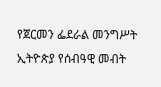የጀርመን ፌደራል መንግሥት ኢትዮጵያ የሰብዓዊ መብት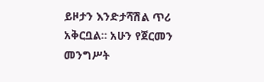ይዞታን እንድታሻሽል ጥሪ አቅርቧል። አሁን የጀርመን መንግሥት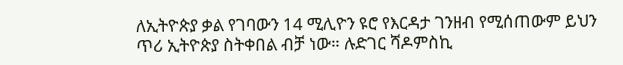ለኢትዮጵያ ቃል የገባውን 14 ሚሊዮን ዩሮ የእርዳታ ገንዘብ የሚሰጠውም ይህን ጥሪ ኢትዮጵያ ስትቀበል ብቻ ነው። ሉድገር ሻዶምስኪ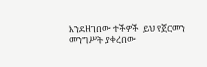እንደዘገበው ተችዎች  ይህ የጀርመን መንግሥት ያቀረበው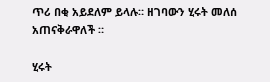ጥሪ በቂ አይደለም ይላሉ። ዘገባውን ሂሩት መለሰ አጠናቅራዋለች ።

ሂሩት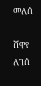መለሰ

ሸዋየ ለገሰ